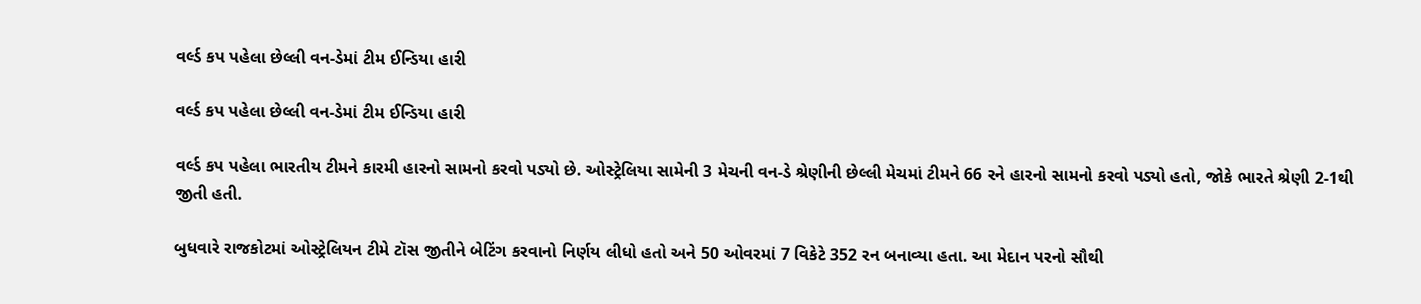વર્લ્ડ કપ પહેલા છેલ્લી વન-ડેમાં ટીમ ઈન્ડિયા હારી

વર્લ્ડ કપ પહેલા છેલ્લી વન-ડેમાં ટીમ ઈન્ડિયા હારી

વર્લ્ડ કપ પહેલા ભારતીય ટીમને કારમી હારનો સામનો કરવો પડ્યો છે. ઓસ્ટ્રેલિયા સામેની 3 મેચની વન-ડે શ્રેણીની છેલ્લી મેચમાં ટીમને 66 રને હારનો સામનો કરવો પડ્યો હતો, જોકે ભારતે શ્રેણી 2-1થી જીતી હતી.

બુધવારે રાજકોટમાં ઓસ્ટ્રેલિયન ટીમે ટૉસ જીતીને બેટિંગ કરવાનો નિર્ણય લીધો હતો અને 50 ઓવરમાં 7 વિકેટે 352 રન બનાવ્યા હતા. આ મેદાન પરનો સૌથી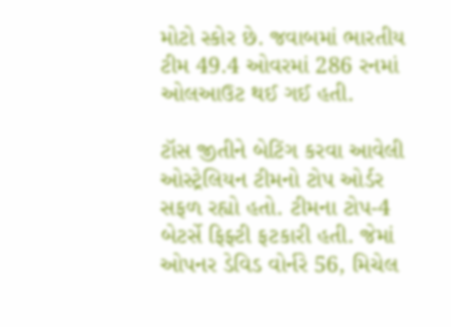મોટો સ્કોર છે. જવાબમાં ભારતીય ટીમ 49.4 ઓવરમાં 286 રનમાં ઓલઆઉટ થઈ ગઈ હતી.

ટૉસ જીતીને બેટિંગ કરવા આવેલી ઓસ્ટ્રેલિયન ટીમનો ટોપ ઓર્ડર સફળ રહ્યો હતો. ટીમના ટોપ-4 બેટર્સે ફિફ્ટી ફટકારી હતી. જેમાં ઓપનર ડેવિડ વોર્નરે 56, મિચેલ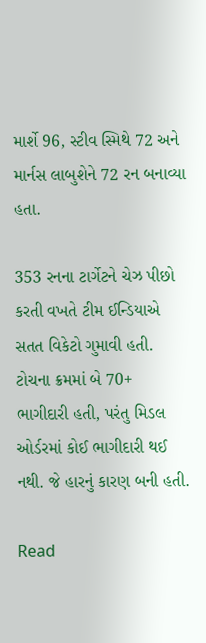માર્શે 96, સ્ટીવ સ્મિથે 72 અને માર્નસ લાબુશેને 72 રન બનાવ્યા હતા.

353 રનના ટાર્ગેટને ચેઝ પીછો કરતી વખતે ટીમ ઈન્ડિયાએ સતત વિકેટો ગુમાવી હતી. ટોચના ક્રમમાં બે 70+ ભાગીદારી હતી, પરંતુ મિડલ ઓર્ડરમાં કોઈ ભાગીદારી થઈ નથી. જે હારનું કારણ બની હતી.

Read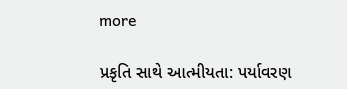more

પ્રકૃતિ સાથે આત્મીયતા: પર્યાવરણ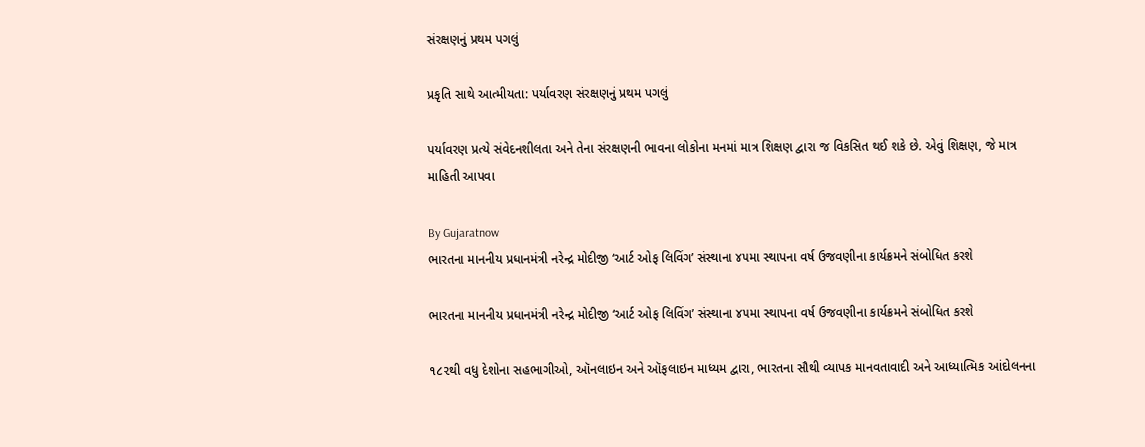સંરક્ષણનું પ્રથમ પગલું

પ્રકૃતિ સાથે આત્મીયતા: પર્યાવરણ સંરક્ષણનું પ્રથમ પગલું

પર્યાવરણ પ્રત્યે સંવેદનશીલતા અને તેના સંરક્ષણની ભાવના લોકોના મનમાં માત્ર શિક્ષણ દ્વારા જ વિકસિત થઈ શકે છે. એવું શિક્ષણ, જે માત્ર માહિતી આપવા

By Gujaratnow
ભારતના માનનીય પ્રધાનમંત્રી નરેન્દ્ર મોદીજી ‘આર્ટ ઓફ લિવિંગ’ સંસ્થાના ૪૫મા સ્થાપના વર્ષ ઉજવણીના કાર્યક્રમને સંબોધિત કરશે

ભારતના માનનીય પ્રધાનમંત્રી નરેન્દ્ર મોદીજી ‘આર્ટ ઓફ લિવિંગ’ સંસ્થાના ૪૫મા સ્થાપના વર્ષ ઉજવણીના કાર્યક્રમને સંબોધિત કરશે

૧૮૨થી વધુ દેશોના સહભાગીઓ, ઑનલાઇન અને ઑફલાઇન માધ્યમ દ્વારા, ભારતના સૌથી વ્યાપક માનવતાવાદી અને આધ્યાત્મિક આંદોલનના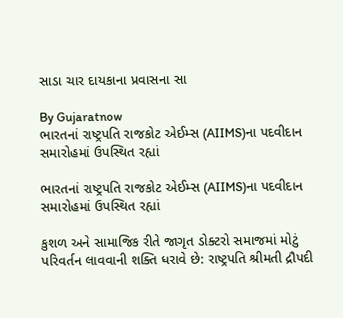સાડા ચાર દાયકાના પ્રવાસના સા

By Gujaratnow
ભારતનાં રાષ્ટ્રપતિ રાજકોટ એઈમ્સ (AIIMS)ના પદવીદાન સમારોહમાં ઉપસ્થિત રહ્યાં

ભારતનાં રાષ્ટ્રપતિ રાજકોટ એઈમ્સ (AIIMS)ના પદવીદાન સમારોહમાં ઉપસ્થિત રહ્યાં

કુશળ અને સામાજિક રીતે જાગૃત ડોક્ટરો સમાજમાં મોટું પરિવર્તન લાવવાની શક્તિ ધરાવે છે: રાષ્ટ્રપતિ શ્રીમતી દ્રૌપદી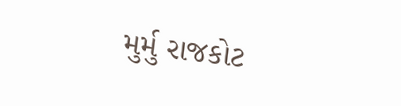મુર્મુ રાજકોટ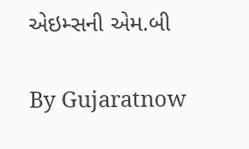એઇમ્સની એમ.બી

By Gujaratnow